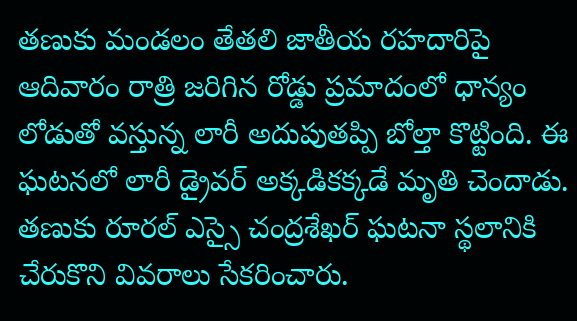తణుకు మండలం తేతలి జాతీయ రహదారిపై ఆదివారం రాత్రి జరిగిన రోడ్డు ప్రమాదంలో ధాన్యం లోడుతో వస్తున్న లారీ అదుపుతప్పి బోల్తా కొట్టింది. ఈ ఘటనలో లారీ డ్రైవర్ అక్కడికక్కడే మృతి చెందాడు. తణుకు రూరల్ ఎస్సై చంద్రశేఖర్ ఘటనా స్థలానికి చేరుకొని వివరాలు సేకరించారు.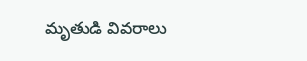మృతుడి వివరాలు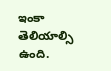ఇంకా తెలియాల్సి ఉంది.